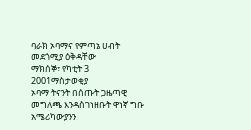ባራክ ኦባማና የምጣኔ ሀብት መደጎሚያ ዕቅዳቸው
ማክሰኞ፣ የካቲት 3 2001ማስታወቂያ
ኦባማ ትናንት በሰጡት ጋዜጣዊ መግለጫ እንዳስገነዘቡት ዋነኛ ግቡ አሜሪካውያንን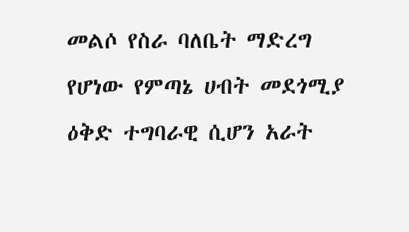መልሶ የስራ ባለቤት ማድረግ የሆነው የምጣኔ ሀብት መደጎሚያ ዕቅድ ተግባራዊ ሲሆን አራት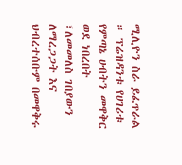ሚሊዮን ስራ ይፈጥራል ። ፕሬዝዳንቱ የሀገሪቱ የምጣኔ ሀብትን መዋቅር ወደ ነበረበት ፣ለመመለስ ገበያውን ለማረጋጋት እና ህብረተሰቡም በመዋቅሩ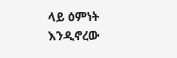ላይ ዕምነት እንዲኖረው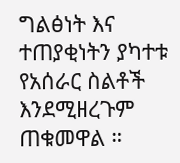ግልፅነት እና ተጠያቂነትን ያካተቱ የአሰራር ስልቶች እንደሚዘረጉም ጠቁመዋል ።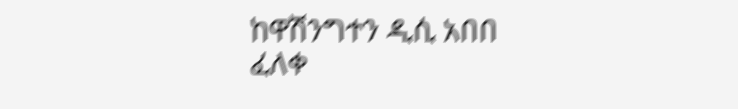ከዋሽንግተን ዲሲ አበበ ፈለቀ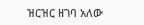ዝርዝር ዘገባ አለው